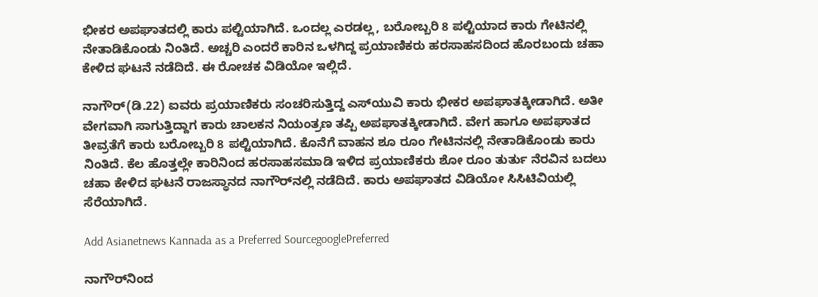ಭೀಕರ ಅಪಘಾತದಲ್ಲಿ ಕಾರು ಪಲ್ಟಿಯಾಗಿದೆ. ಒಂದಲ್ಲ ಎರಡಲ್ಲ, ಬರೋಬ್ಬರಿ 8 ಪಲ್ಟಿಯಾದ ಕಾರು ಗೇಟಿನಲ್ಲಿ ನೇತಾಡಿಕೊಂಡು ನಿಂತಿದೆ. ಅಚ್ಚರಿ ಎಂದರೆ ಕಾರಿನ ಒಳಗಿದ್ದ ಪ್ರಯಾಣಿಕರು ಹರಸಾಹಸದಿಂದ ಹೊರಬಂದು ಚಹಾ ಕೇಳಿದ ಘಟನೆ ನಡೆದಿದೆ. ಈ ರೋಚಕ ವಿಡಿಯೋ ಇಲ್ಲಿದೆ.

ನಾಗೌರ್(ಡಿ.22) ಐವರು ಪ್ರಯಾಣಿಕರು ಸಂಚರಿಸುತ್ತಿದ್ದ ಎಸ್‌ಯುವಿ ಕಾರು ಭೀಕರ ಅಪಘಾತಕ್ಕೀಡಾಗಿದೆ. ಅತೀ ವೇಗವಾಗಿ ಸಾಗುತ್ತಿದ್ದಾಗ ಕಾರು ಚಾಲಕನ ನಿಯಂತ್ರಣ ತಪ್ಪಿ ಅಪಘಾತಕ್ಕೀಡಾಗಿದೆ. ವೇಗ ಹಾಗೂ ಅಪಘಾತದ ತೀವ್ರತೆಗೆ ಕಾರು ಬರೋಬ್ಬರಿ 8 ಪಲ್ಟಿಯಾಗಿದೆ. ಕೊನೆಗೆ ವಾಹನ ಶೂ ರೂಂ ಗೇಟಿನನಲ್ಲಿ ನೇತಾಡಿಕೊಂಡು ಕಾರು ನಿಂತಿದೆ. ಕೆಲ ಹೊತ್ತಲ್ಲೇ ಕಾರಿನಿಂದ ಹರಸಾಹಸಮಾಡಿ ಇಳಿದ ಪ್ರಯಾಣಿಕರು ಶೋ ರೂಂ ತುರ್ತು ನೆರವಿನ ಬದಲು ಚಹಾ ಕೇಳಿದ ಘಟನೆ ರಾಜಸ್ಥಾನದ ನಾಗೌರ್‌ನಲ್ಲಿ ನಡೆದಿದೆ. ಕಾರು ಅಪಘಾತದ ವಿಡಿಯೋ ಸಿಸಿಟಿವಿಯಲ್ಲಿ ಸೆರೆಯಾಗಿದೆ.

Add Asianetnews Kannada as a Preferred SourcegooglePreferred

ನಾಗೌರ್‌ನಿಂದ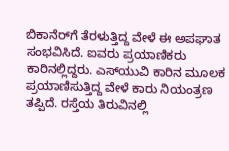ಬಿಕಾನೆರ್‌ಗೆ ತೆರಳುತ್ತಿದ್ದ ವೇಳೆ ಈ ಅಪಘಾತ ಸಂಭವಿಸಿದೆ. ಐವರು ಪ್ರಯಾಣಿಕರು ಕಾರಿನಲ್ಲಿದ್ದರು. ಎಸ್‌ಯುವಿ ಕಾರಿನ ಮೂಲಕ ಪ್ರಯಾಣಿಸುತ್ತಿದ್ದ ವೇಳೆ ಕಾರು ನಿಯಂತ್ರಣ ತಪ್ಪಿದೆ. ರಸ್ತೆಯ ತಿರುವಿನಲ್ಲಿ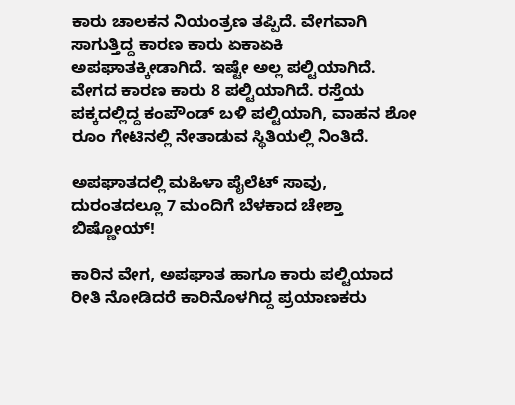ಕಾರು ಚಾಲಕನ ನಿಯಂತ್ರಣ ತಪ್ಪಿದೆ. ವೇಗವಾಗಿ ಸಾಗುತ್ತಿದ್ದ ಕಾರಣ ಕಾರು ಏಕಾಏಕಿ ಅಪಘಾತಕ್ಕೀಡಾಗಿದೆ. ಇಷ್ಟೇ ಅಲ್ಲ ಪಲ್ಟಿಯಾಗಿದೆ. ವೇಗದ ಕಾರಣ ಕಾರು 8 ಪಲ್ಟಿಯಾಗಿದೆ. ರಸ್ತೆಯ ಪಕ್ಕದಲ್ಲಿದ್ದ ಕಂಪೌಂಡ್ ಬಳಿ ಪಲ್ಟಿಯಾಗಿ, ವಾಹನ ಶೋ ರೂಂ ಗೇಟಿನಲ್ಲಿ ನೇತಾಡುವ ಸ್ಥಿತಿಯಲ್ಲಿ ನಿಂತಿದೆ.

ಅಪಘಾತದಲ್ಲಿ ಮಹಿಳಾ ಪೈಲೆಟ್ ಸಾವು, ದುರಂತದಲ್ಲೂ 7 ಮಂದಿಗೆ ಬೆಳಕಾದ ಚೇಶ್ತಾ ಬಿಷ್ಣೋಯ್!

ಕಾರಿನ ವೇಗ, ಅಪಘಾತ ಹಾಗೂ ಕಾರು ಪಲ್ಟಿಯಾದ ರೀತಿ ನೋಡಿದರೆ ಕಾರಿನೊಳಗಿದ್ದ ಪ್ರಯಾಣಕರು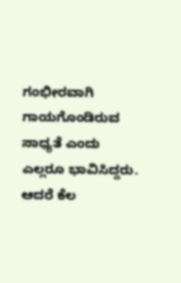ಗಂಭೀರವಾಗಿ ಗಾಯಗೊಂಡಿರುವ ಸಾಧ್ಯತೆ ಎಂದು ಎಲ್ಲರೂ ಭಾವಿಸಿದ್ದರು. ಆದರೆ ಕೆಲ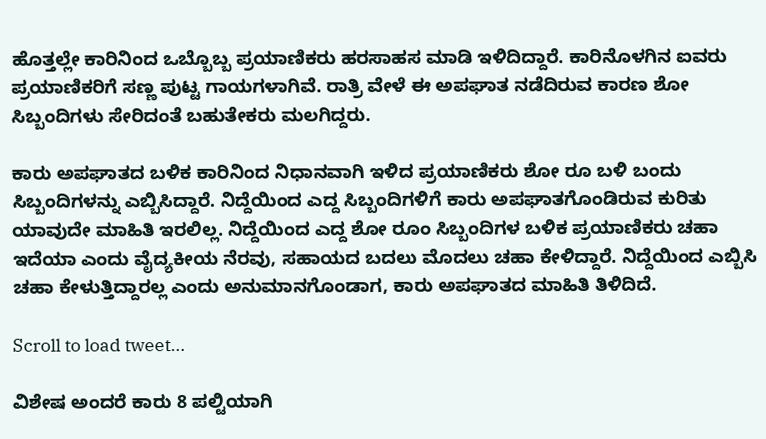ಹೊತ್ತಲ್ಲೇ ಕಾರಿನಿಂದ ಒಬ್ಬೊಬ್ಬ ಪ್ರಯಾಣಿಕರು ಹರಸಾಹಸ ಮಾಡಿ ಇಳಿದಿದ್ದಾರೆ. ಕಾರಿನೊಳಗಿನ ಐವರು ಪ್ರಯಾಣಿಕರಿಗೆ ಸಣ್ಣ ಪುಟ್ಟ ಗಾಯಗಳಾಗಿವೆ. ರಾತ್ರಿ ವೇಳೆ ಈ ಅಪಘಾತ ನಡೆದಿರುವ ಕಾರಣ ಶೋ ಸಿಬ್ಬಂದಿಗಳು ಸೇರಿದಂತೆ ಬಹುತೇಕರು ಮಲಗಿದ್ದರು.

ಕಾರು ಅಪಘಾತದ ಬಳಿಕ ಕಾರಿನಿಂದ ನಿಧಾನವಾಗಿ ಇಳಿದ ಪ್ರಯಾಣಿಕರು ಶೋ ರೂ ಬಳಿ ಬಂದು ಸಿಬ್ಬಂದಿಗಳನ್ನು ಎಬ್ಬಿಸಿದ್ದಾರೆ. ನಿದ್ದೆಯಿಂದ ಎದ್ದ ಸಿಬ್ಬಂದಿಗಳಿಗೆ ಕಾರು ಅಪಘಾತಗೊಂಡಿರುವ ಕುರಿತು ಯಾವುದೇ ಮಾಹಿತಿ ಇರಲಿಲ್ಲ. ನಿದ್ದೆಯಿಂದ ಎದ್ದ ಶೋ ರೂಂ ಸಿಬ್ಬಂದಿಗಳ ಬಳಿಕ ಪ್ರಯಾಣಿಕರು ಚಹಾ ಇದೆಯಾ ಎಂದು ವೈದ್ಯಕೀಯ ನೆರವು, ಸಹಾಯದ ಬದಲು ಮೊದಲು ಚಹಾ ಕೇಳಿದ್ದಾರೆ. ನಿದ್ದೆಯಿಂದ ಎಬ್ಬಿಸಿ ಚಹಾ ಕೇಳುತ್ತಿದ್ದಾರಲ್ಲ ಎಂದು ಅನುಮಾನಗೊಂಡಾಗ, ಕಾರು ಅಪಘಾತದ ಮಾಹಿತಿ ತಿಳಿದಿದೆ.

Scroll to load tweet…

ವಿಶೇಷ ಅಂದರೆ ಕಾರು 8 ಪಲ್ಟಿಯಾಗಿ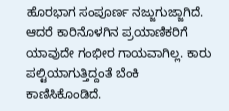ಹೊರಭಾಗ ಸಂಪೂರ್ಣ ನಜ್ಜುಗುಜ್ಜಾಗಿದೆ. ಆದರೆ ಕಾರಿನೊಳಗಿನ ಪ್ರಯಾಣಿಕರಿಗೆ ಯಾವುದೇ ಗಂಭೀರ ಗಾಯವಾಗಿಲ್ಲ. ಕಾರು ಪಲ್ಟಿಯಾಗುತ್ತಿದ್ದಂತೆ ಬೆಂಕಿ ಕಾಣಿಸಿಕೊಂಡಿದೆ.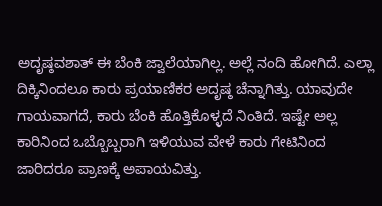ಅದೃಷ್ಠವಶಾತ್ ಈ ಬೆಂಕಿ ಜ್ವಾಲೆಯಾಗಿಲ್ಲ. ಅಲ್ಲೆ ನಂದಿ ಹೋಗಿದೆ. ಎಲ್ಲಾ ದಿಕ್ಕಿನಿಂದಲೂ ಕಾರು ಪ್ರಯಾಣಿಕರ ಅದೃಷ್ಠ ಚೆನ್ನಾಗಿತ್ತು. ಯಾವುದೇ ಗಾಯವಾಗದೆ, ಕಾರು ಬೆಂಕಿ ಹೊತ್ತಿಕೊಳ್ಳದೆ ನಿಂತಿದೆ. ಇಷ್ಟೇ ಅಲ್ಲ ಕಾರಿನಿಂದ ಒಬ್ಬೊಬ್ಬರಾಗಿ ಇಳಿಯುವ ವೇಳೆ ಕಾರು ಗೇಟಿನಿಂದ ಜಾರಿದರೂ ಪ್ರಾಣಕ್ಕೆ ಅಪಾಯವಿತ್ತು.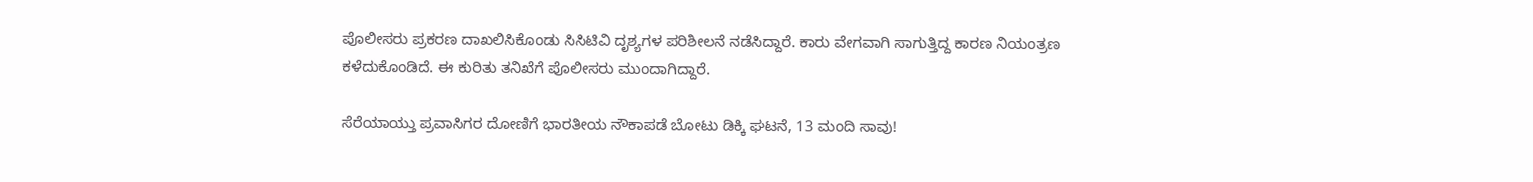ಪೊಲೀಸರು ಪ್ರಕರಣ ದಾಖಲಿಸಿಕೊಂಡು ಸಿಸಿಟಿವಿ ದೃಶ್ಯಗಳ ಪರಿಶೀಲನೆ ನಡೆಸಿದ್ದಾರೆ. ಕಾರು ವೇಗವಾಗಿ ಸಾಗುತ್ತಿದ್ದ ಕಾರಣ ನಿಯಂತ್ರಣ ಕಳೆದುಕೊಂಡಿದೆ. ಈ ಕುರಿತು ತನಿಖೆಗೆ ಪೊಲೀಸರು ಮುಂದಾಗಿದ್ದಾರೆ.

ಸೆರೆಯಾಯ್ತು ಪ್ರವಾಸಿಗರ ದೋಣಿಗೆ ಭಾರತೀಯ ನೌಕಾಪಡೆ ಬೋಟು ಡಿಕ್ಕಿ ಘಟನೆ, 13 ಮಂದಿ ಸಾವು!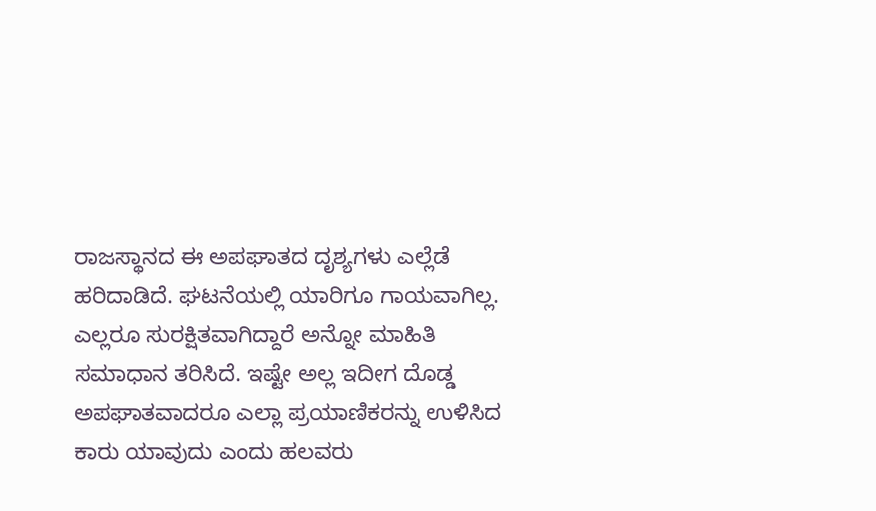ರಾಜಸ್ಥಾನದ ಈ ಅಪಘಾತದ ದೃಶ್ಯಗಳು ಎಲ್ಲೆಡೆ ಹರಿದಾಡಿದೆ. ಘಟನೆಯಲ್ಲಿ ಯಾರಿಗೂ ಗಾಯವಾಗಿಲ್ಲ. ಎಲ್ಲರೂ ಸುರಕ್ಷಿತವಾಗಿದ್ದಾರೆ ಅನ್ನೋ ಮಾಹಿತಿ ಸಮಾಧಾನ ತರಿಸಿದೆ. ಇಷ್ಟೇ ಅಲ್ಲ ಇದೀಗ ದೊಡ್ಡ ಅಪಘಾತವಾದರೂ ಎಲ್ಲಾ ಪ್ರಯಾಣಿಕರನ್ನು ಉಳಿಸಿದ ಕಾರು ಯಾವುದು ಎಂದು ಹಲವರು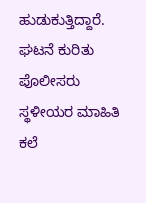ಹುಡುಕುತ್ತಿದ್ದಾರೆ. ಘಟನೆ ಕುರಿತು ಪೊಲೀಸರು ಸ್ಥಳೀಯರ ಮಾಹಿತಿ ಕಲೆ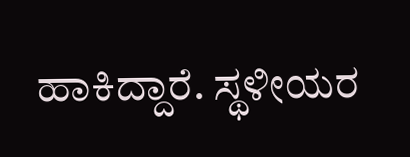ಹಾಕಿದ್ದಾರೆ. ಸ್ಥಳೀಯರ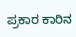ಪ್ರಕಾರ ಕಾರಿನ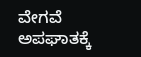ವೇಗವೆ ಅಪಘಾತಕ್ಕೆ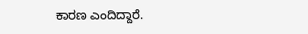ಕಾರಣ ಎಂದಿದ್ದಾರೆ.